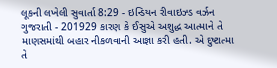લૂકની લખેલી સુવાર્તા 8:29 - ઇન્ડિયન રીવાઇઝ્ડ વર્ઝન ગુજરાતી - 201929 કારણ કે ઈસુએ અશુદ્ધ આત્માને તે માણસમાંથી બહાર નીકળવાની આજ્ઞા કરી હતી. એ દુષ્ટાત્મા તે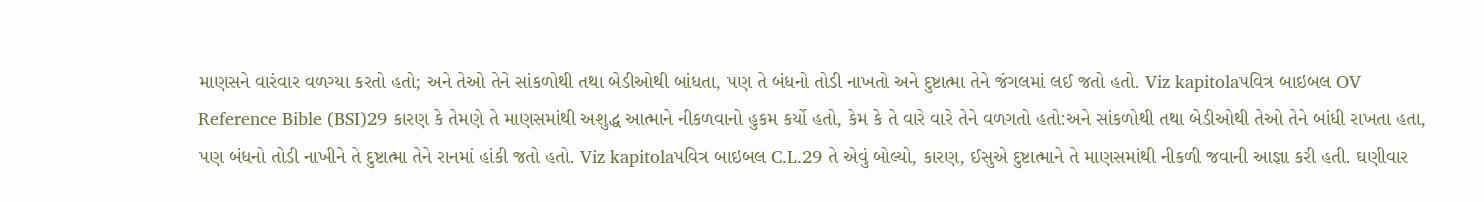માણસને વારંવાર વળગ્યા કરતો હતો; અને તેઓ તેને સાંકળોથી તથા બેડીઓથી બાંધતા, પણ તે બંધનો તોડી નાખતો અને દુષ્ટાત્મા તેને જંગલમાં લઈ જતો હતો. Viz kapitolaપવિત્ર બાઇબલ OV Reference Bible (BSI)29 કારણ કે તેમણે તે માણસમાંથી અશુદ્ધ આત્માને નીકળવાનો હુકમ કર્યો હતો, કેમ કે તે વારે વારે તેને વળગતો હતો:અને સાંકળોથી તથા બેડીઓથી તેઓ તેને બાંધી રાખતા હતા, પણ બંધનો તોડી નાખીને તે દુષ્ટાત્મા તેને રાનમાં હાંકી જતો હતો. Viz kapitolaપવિત્ર બાઇબલ C.L.29 તે એવું બોલ્યો, કારણ, ઈસુએ દુષ્ટાત્માને તે માણસમાંથી નીકળી જવાની આજ્ઞા કરી હતી. ઘણીવાર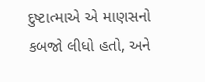દુષ્ટાત્માએ એ માણસનો કબજો લીધો હતો, અને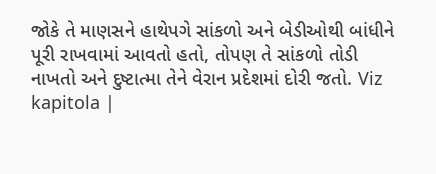જોકે તે માણસને હાથેપગે સાંકળો અને બેડીઓથી બાંધીને પૂરી રાખવામાં આવતો હતો, તોપણ તે સાંકળો તોડી નાખતો અને દુષ્ટાત્મા તેને વેરાન પ્રદેશમાં દોરી જતો. Viz kapitola |